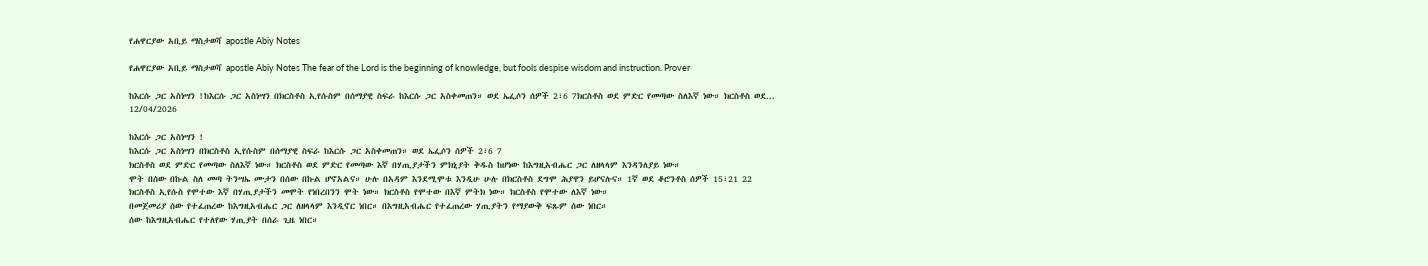የሐዋርያው አቢይ ማስታወሻ apostle Abiy Notes

የሐዋርያው አቢይ ማስታወሻ apostle Abiy Notes The fear of the Lord is the beginning of knowledge, but fools despise wisdom and instruction. Prover

ከእርሱ ጋር አስነሣን !ከእርሱ ጋር አስነሣን በክርስቶስ ኢየሱስም በሰማያዊ ስፍራ ከእርሱ ጋር አስቀመጠን። ወደ ኤፌሶን ሰዎች 2፣6 7ክርስቶስ ወደ ምድር የመጣው ስለእኛ ነው። ክርስቶስ ወደ...
12/04/2026

ከእርሱ ጋር አስነሣን !
ከእርሱ ጋር አስነሣን በክርስቶስ ኢየሱስም በሰማያዊ ስፍራ ከእርሱ ጋር አስቀመጠን። ወደ ኤፌሶን ሰዎች 2፣6 7
ክርስቶስ ወደ ምድር የመጣው ስለእኛ ነው። ክርስቶስ ወደ ምድር የመጣው እኛ በሃጢያታችን ምክኒያት ቅዱስ ከሆነው ከእግዚአብሔር ጋር ለዘላላም እንዳንለያይ ነው።
ሞት በሰው በኩል ስለ መጣ ትንሣኤ ሙታን በሰው በኩል ሆኖአልና። ሁሉ በአዳም እንደሚሞቱ እንዲሁ ሁሉ በክርስቶስ ደግሞ ሕያዋን ይሆናሉና። 1ኛ ወደ ቆሮንቶስ ሰዎች 15፣21 22
ክርስቶስ ኢየሱስ የሞተው እኛ በሃጢያታችን መሞት የነበረበንን ሞት ነው። ክርስቶስ የሞተው በእኛ ምትክ ነው። ክርስቶስ የሞተው ለእኛ ነው።
በመጀመሪያ ሰው የተፈጠረው ከእግዚአብሔር ጋር ለዘላላም እንዲኖር ነበር። በእግዚአብሔር የተፈጠረው ሃጢያትን የማያውቅ ፍጹም ሰው ነበር።
ሰው ከእግዚአብሔር የተለየው ሃጢያት በሰራ ጊዜ ነበር።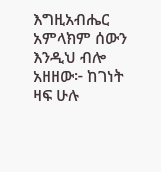እግዚአብሔር አምላክም ሰውን እንዲህ ብሎ አዘዘው፦ ከገነት ዛፍ ሁሉ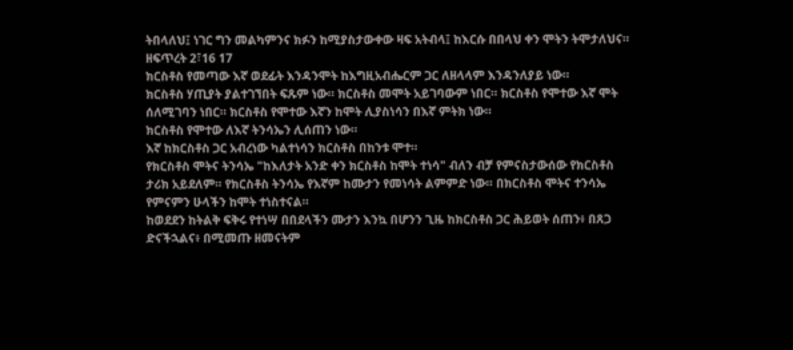ትበላለህ፤ ነገር ግን መልካምንና ክፉን ከሚያስታውቀው ዛፍ አትብላ፤ ከእርሱ በበላህ ቀን ሞትን ትሞታለህና። ዘፍጥረት 2፣16 17
ክርስቶስ የመጣው እኛ ወደፊት እንዳንሞት ከእግዚአብሔርም ጋር ለዘላላም እንዳንለያይ ነው።
ክርስቶስ ሃጢያት ያልተገኘበት ፍጹም ነው። ክርስቶስ መሞት አይገባውም ነበር። ክርስቶስ የሞተው እኛ ሞት ሰለሚገባን ነበር። ክርስቶስ የሞተው እኛን ከሞት ሊያስነሳን በእኛ ምትክ ነው።
ክርስቶስ የሞተው ለእኛ ትንሳኤን ሊሰጠን ነው።
እኛ ከክርስቶስ ጋር አብረነው ካልተነሳን ክርስቶስ በከንቱ ሞተ።
የክርስቶስ ሞትና ትንሳኤ "ከእለታት አንድ ቀን ክርስቶስ ከሞት ተነሳ" ብለን ብቻ የምናስታውሰው የክርስቶስ ታሪክ አይደለም። የክርስቶስ ትንሳኤ የእኛም ከሙታን የመነሳት ልምምድ ነው። በክርስቶስ ሞትና ተንሳኤ የምናምን ሁላችን ከሞት ተነስተናል።
ከወደደን ከትልቅ ፍቅሩ የተነሣ በበደላችን ሙታን እንኳ በሆንን ጊዜ ከክርስቶስ ጋር ሕይወት ሰጠን፥ በጸጋ ድናችኋልና፥ በሚመጡ ዘመናትም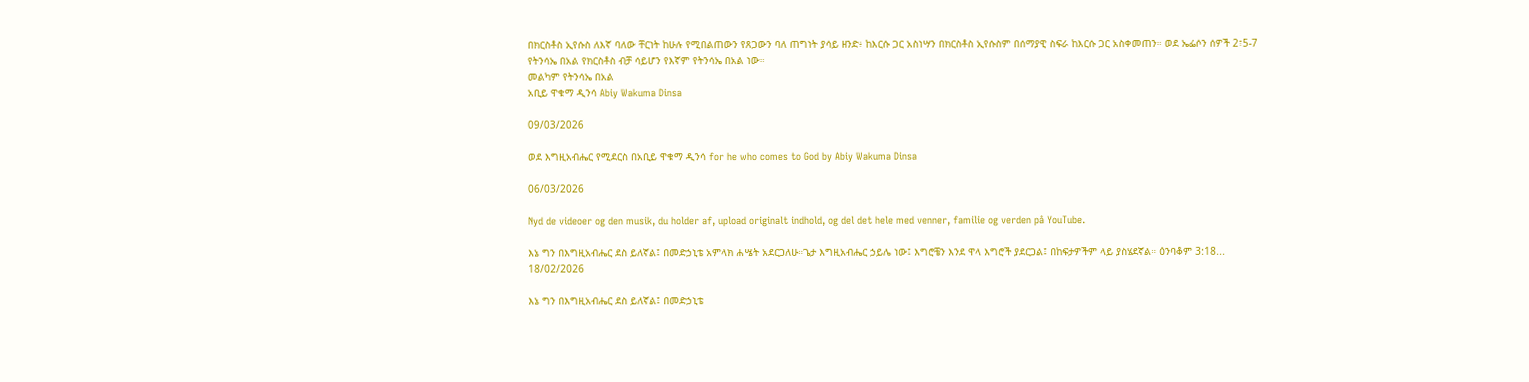በክርስቶስ ኢየሱስ ለእኛ ባለው ቸርነት ከሁሉ የሚበልጠውን የጸጋውን ባለ ጠግነት ያሳይ ዘንድ፥ ከእርሱ ጋር አስነሣን በክርስቶስ ኢየሱስም በሰማያዊ ስፍራ ከእርሱ ጋር አስቀመጠን። ወደ ኤፌሶን ሰዎች 2፣5-7
የትንሳኤ በአል የክርስቶስ ብቻ ሳይሆን የእኛም የትንሳኤ በአል ነው።
መልካም የትንሳኤ በአል
አቢይ ዋቁማ ዲንሳ Abiy Wakuma Dinsa

09/03/2026

ወደ እግዚአብሔር የሚደርስ በአቢይ ዋቁማ ዲንሳ for he who comes to God by Abiy Wakuma Dinsa

06/03/2026

Nyd de videoer og den musik, du holder af, upload originalt indhold, og del det hele med venner, familie og verden på YouTube.

እኔ ግን በእግዚአብሔር ደስ ይለኛል፤ በመድኃኒቴ አምላክ ሐሤት አደርጋለሁ።ጌታ እግዚአብሔር ኃይሌ ነው፤ እግሮቼን እንደ ዋላ እግሮች ያደርጋል፤ በከፍታዎችም ላይ ያስሄደኛል። ዕንባቆም 3:18...
18/02/2026

እኔ ግን በእግዚአብሔር ደስ ይለኛል፤ በመድኃኒቴ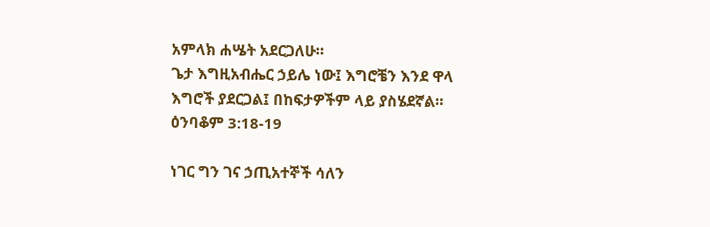አምላክ ሐሤት አደርጋለሁ።
ጌታ እግዚአብሔር ኃይሌ ነው፤ እግሮቼን እንደ ዋላ እግሮች ያደርጋል፤ በከፍታዎችም ላይ ያስሄደኛል።
ዕንባቆም 3:18-19

ነገር ግን ገና ኃጢአተኞች ሳለን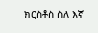ክርስቶስ ስለ እኛ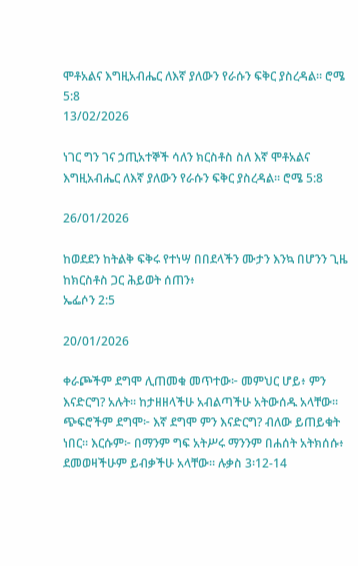ሞቶአልና እግዚአብሔር ለእኛ ያለውን የራሱን ፍቅር ያስረዳል። ሮሜ 5:8
13/02/2026

ነገር ግን ገና ኃጢአተኞች ሳለን ክርስቶስ ስለ እኛ ሞቶአልና እግዚአብሔር ለእኛ ያለውን የራሱን ፍቅር ያስረዳል። ሮሜ 5:8

26/01/2026

ከወደደን ከትልቅ ፍቅሩ የተነሣ በበደላችን ሙታን እንኳ በሆንን ጊዜ ከክርስቶስ ጋር ሕይወት ሰጠን፥
ኤፌሶን 2:5

20/01/2026

ቀራጮችም ደግሞ ሊጠመቁ መጥተው፦ መምህር ሆይ፥ ምን እናድርግ? አሉት። ከታዘዘላችሁ አብልጣችሁ አትውሰዱ አላቸው። ጭፍሮችም ደግሞ፦ እኛ ደግሞ ምን እናድርግ? ብለው ይጠይቁት ነበር። እርሱም፦ በማንም ግፍ አትሥሩ ማንንም በሐሰት አትክሰሱ፥ ደመወዛችሁም ይብቃችሁ አላቸው። ሉቃስ 3፡12-14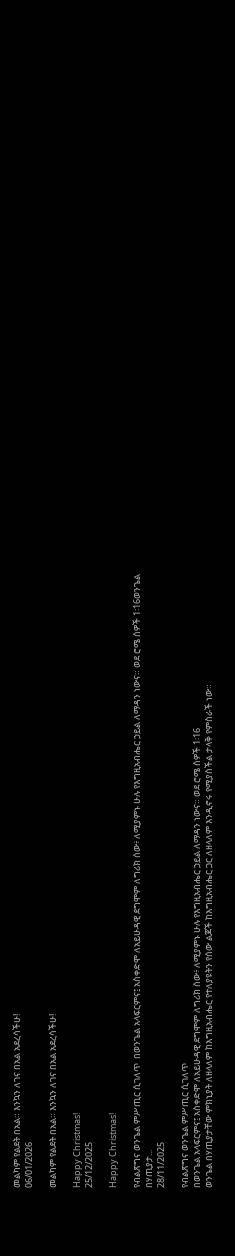መልካም የልደት በአል። እንኳን ለገና በአል አደረሳችሁ!
06/01/2026

መልካም የልደት በአል። እንኳን ለገና በአል አደረሳችሁ!

Happy Christmas!
25/12/2025

Happy Christmas!

የብልጽግና ወንጌል ምሥጢር ሲገለጥ  በወንጌል አላፍርምና፤ አስቀድሞ ለአይሁዳዊ ደግሞም ለግሪክ ሰው፥ ለሚያምኑ ሁሉ የእግዚአብሔር ኃይል ለማዳን ነውና። ወደ ሮሜ ሰዎች 1፡16ወንጌል በሃጢያታ...
28/11/2025

የብልጽግና ወንጌል ምሥጢር ሲገለጥ
በወንጌል አላፍርምና፤ አስቀድሞ ለአይሁዳዊ ደግሞም ለግሪክ ሰው፥ ለሚያምኑ ሁሉ የእግዚአብሔር ኃይል ለማዳን ነውና። ወደ ሮሜ ሰዎች 1፡16
ወንጌል በሃጢያታቸው ምክኒያት ለዘላለም ከእግዚአብሔር የተለያዩትን የሰው ልጆች ከእግዚአብሔር ጋር ለዘላለም እንዲኖሩ የሚያስችል ታላቅ የምስራች ነው።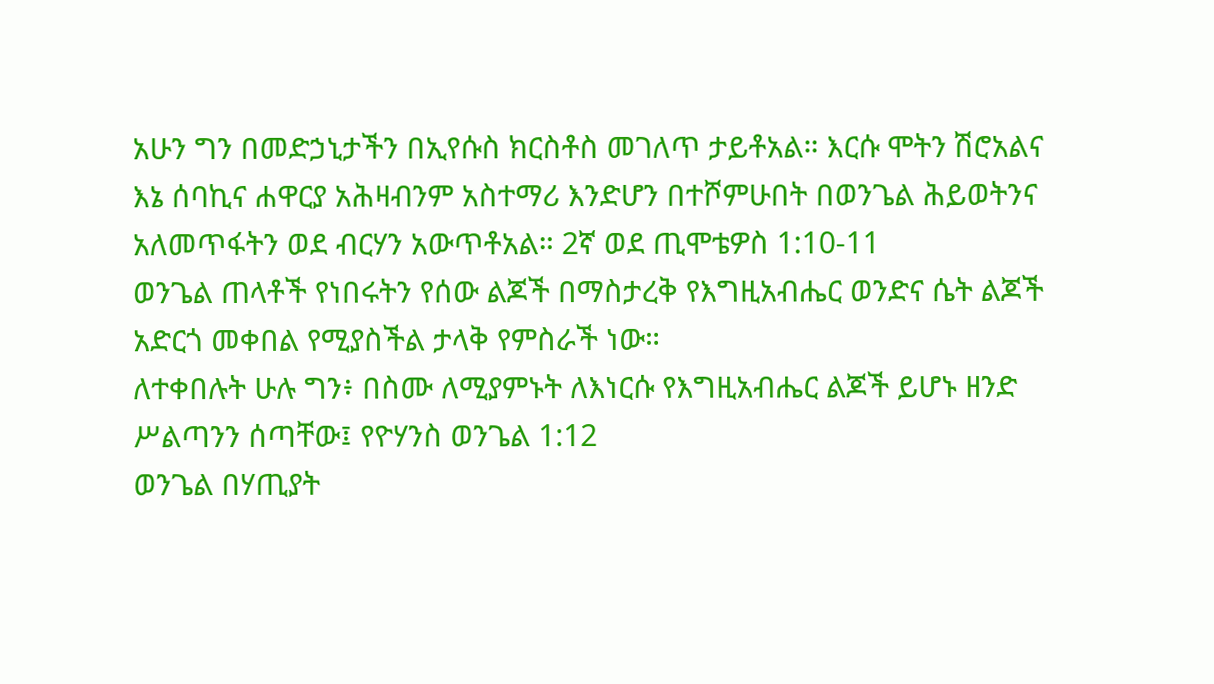አሁን ግን በመድኃኒታችን በኢየሱስ ክርስቶስ መገለጥ ታይቶአል። እርሱ ሞትን ሽሮአልና እኔ ሰባኪና ሐዋርያ አሕዛብንም አስተማሪ እንድሆን በተሾምሁበት በወንጌል ሕይወትንና አለመጥፋትን ወደ ብርሃን አውጥቶአል። 2ኛ ወደ ጢሞቴዎስ 1:10-11
ወንጌል ጠላቶች የነበሩትን የሰው ልጆች በማስታረቅ የእግዚአብሔር ወንድና ሴት ልጆች አድርጎ መቀበል የሚያስችል ታላቅ የምስራች ነው።
ለተቀበሉት ሁሉ ግን፥ በስሙ ለሚያምኑት ለእነርሱ የእግዚአብሔር ልጆች ይሆኑ ዘንድ ሥልጣንን ሰጣቸው፤ የዮሃንስ ወንጌል 1:12
ወንጌል በሃጢያት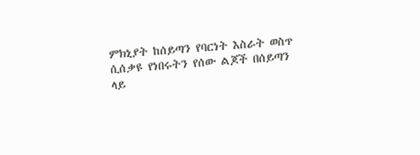ምክኒያት ከሰይጣን የባርነት እስራት ወስጥ ሲሰቃዩ የነበሩትን የሰው ልጆች በሰይጣን ላይ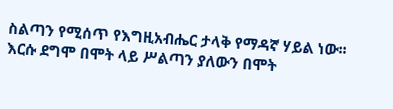ስልጣን የሚሰጥ የእግዚአብሔር ታላቅ የማዳኛ ሃይል ነው፡፡
እርሱ ደግሞ በሞት ላይ ሥልጣን ያለውን በሞት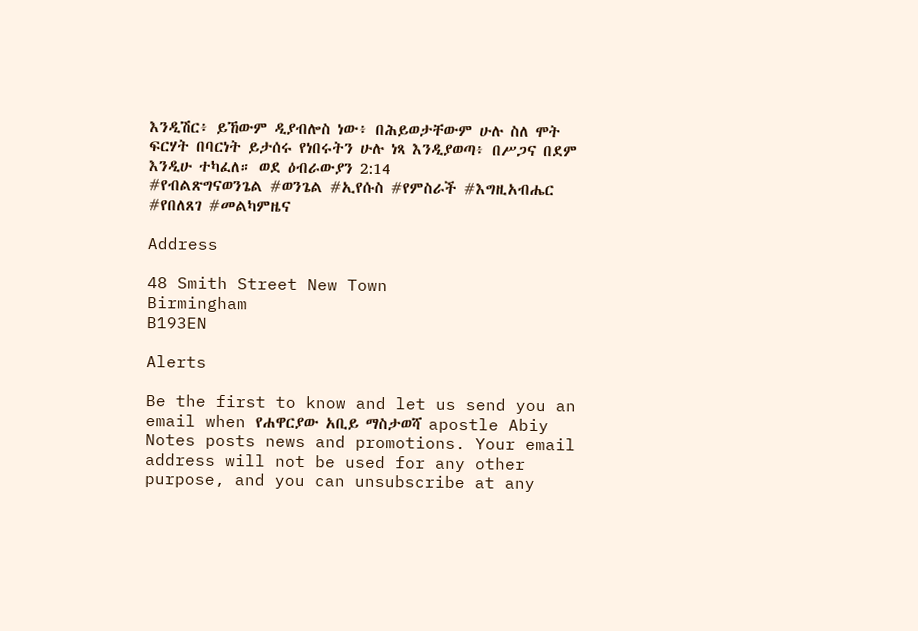እንዲሽር፥ ይኸውም ዲያብሎስ ነው፥ በሕይወታቸውም ሁሉ ስለ ሞት ፍርሃት በባርነት ይታሰሩ የነበሩትን ሁሉ ነጻ እንዲያወጣ፥ በሥጋና በደም እንዲሁ ተካፈለ። ወደ ዕብራውያን 2:14
#የብልጽግናወንጌል #ወንጌል #ኢየሱስ #የምስራች #እግዚአብሔር #የበለጸገ #መልካምዜና

Address

48 Smith Street New Town
Birmingham
B193EN

Alerts

Be the first to know and let us send you an email when የሐዋርያው አቢይ ማስታወሻ apostle Abiy Notes posts news and promotions. Your email address will not be used for any other purpose, and you can unsubscribe at any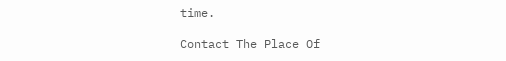time.

Contact The Place Of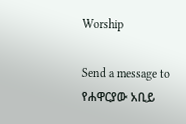Worship

Send a message to የሐዋርያው አቢይ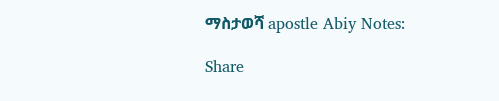ማስታወሻ apostle Abiy Notes:

Share